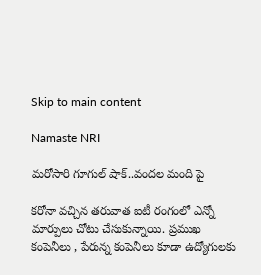Skip to main content

Namaste NRI

మరోసారి గూగుల్ షాక్‌..వందల మంది పై

కరోనా వచ్చిన తరువాత ఐటీ రంగంలో ఎన్నో మార్పులు చోటు చేసుకున్నాయి. ప్రముఖ కంపెనీలు , పేరున్న కంపెనీలు కూడా ఉద్యోగులకు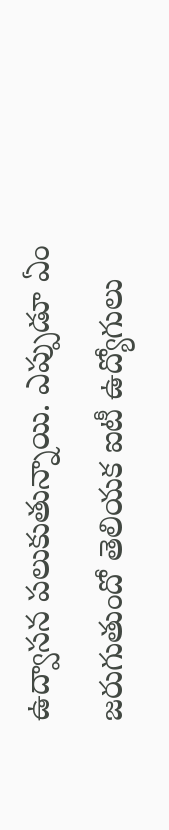ఉద్వాసన పలుకుతున్నాయి. ఎప్పుడూ ఏం జరుగుతుందో తెలియక ఐటీ ఉద్యోగులు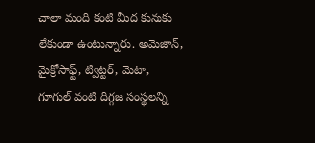చాలా మంది కంటి మీద కునుకు లేకుండా ఉంటున్నారు. అమెజాన్‌, మైక్రోసాఫ్ట్‌, ట్విట్టర్‌, మెటా, గూగుల్‌ వంటి దిగ్గజ సంస్థలన్ని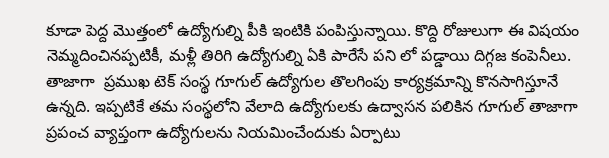కూడా పెద్ద మొత్తంలో ఉద్యోగుల్ని పీకి ఇంటికి పంపిస్తున్నాయి. కొద్ది రోజులుగా ఈ విషయం నెమ్మదించినప్పటికీ, మళ్లీ తిరిగి ఉద్యోగుల్ని ఏకి పారేసే పని లో పడ్డాయి దిగ్గజ కంపెనీలు. తాజాగా  ప్రముఖ టెక్‌ సంస్థ గూగుల్‌ ఉద్యోగుల తొలగింపు కార్యక్రమాన్ని కొనసాగిస్తూనే ఉన్నది. ఇప్పటికే తమ సంస్థలోని వేలాది ఉద్యోగులకు ఉద్వాసన పలికిన గూగుల్‌ తాజాగా ప్రపంచ వ్యాప్తంగా ఉద్యోగులను నియమించేందుకు ఏర్పాటు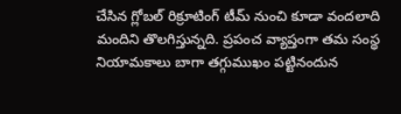చేసిన గ్లోబల్‌ రిక్రూటింగ్‌ టీమ్‌ నుంచి కూడా వందలాది మందిని తొలగిస్తున్నది. ప్రపంచ వ్యాప్తంగా తమ సంస్థ నియామకాలు బాగా తగ్గుముఖం పట్టినందున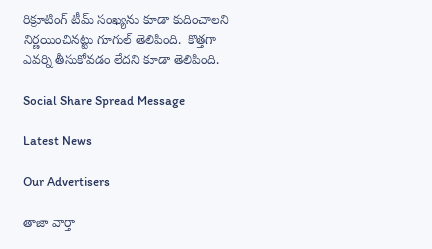రిక్రూటింగ్‌ టీమ్‌ సంఖ్యను కూడా కుదించాలని నిర్ణయించినట్టు గూగుల్‌ తెలిపింది.  కొత్తగా ఎవర్ని తీసుకోవడం లేదని కూడా తెలిపింది.

Social Share Spread Message

Latest News

Our Advertisers

తాజా వార్తా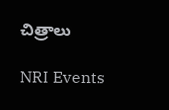చిత్రాలు

NRI Events